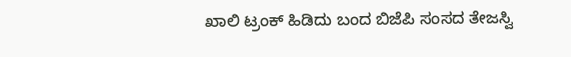ಖಾಲಿ ಟ್ರಂಕ್ ಹಿಡಿದು ಬಂದ ಬಿಜೆಪಿ ಸಂಸದ ತೇಜಸ್ವಿ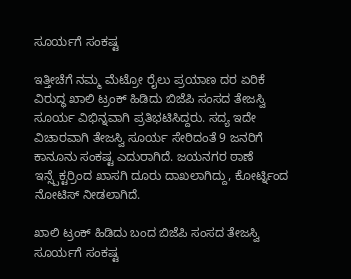ಸೂರ್ಯಗೆ ಸಂಕಷ್ಟ

ಇತ್ತೀಚೆಗೆ ನಮ್ಮ ಮೆಟ್ರೋ ರೈಲು ಪ್ರಯಾಣ ದರ ಏರಿಕೆ ವಿರುದ್ಧ ಖಾಲಿ ಟ್ರಂಕ್ ಹಿಡಿದು ಬಿಜೆಪಿ ಸಂಸದ ತೇಜಸ್ವಿ ಸೂರ್ಯ ವಿಭಿನ್ನವಾಗಿ ಪ್ರತಿಭಟಿಸಿದ್ದರು. ಸದ್ಯ ಇದೇ ವಿಚಾರವಾಗಿ ತೇಜಸ್ವಿ ಸೂರ್ಯ ಸೇರಿದಂತೆ 9 ಜನರಿಗೆ ಕಾನೂನು ಸಂಕಷ್ಟ ಎದುರಾಗಿದೆ. ಜಯನಗರ ಠಾಣೆ ಇನ್ಸ್ಪೆಕ್ಟರ್ರಿಂದ ಖಾಸಗಿ ದೂರು ದಾಖಲಾಗಿದ್ದು, ಕೋರ್ಟ್ನಿಂದ ನೋಟಿಸ್ ನೀಡಲಾಗಿದೆ.

ಖಾಲಿ ಟ್ರಂಕ್ ಹಿಡಿದು ಬಂದ ಬಿಜೆಪಿ ಸಂಸದ ತೇಜಸ್ವಿ ಸೂರ್ಯಗೆ ಸಂಕಷ್ಟ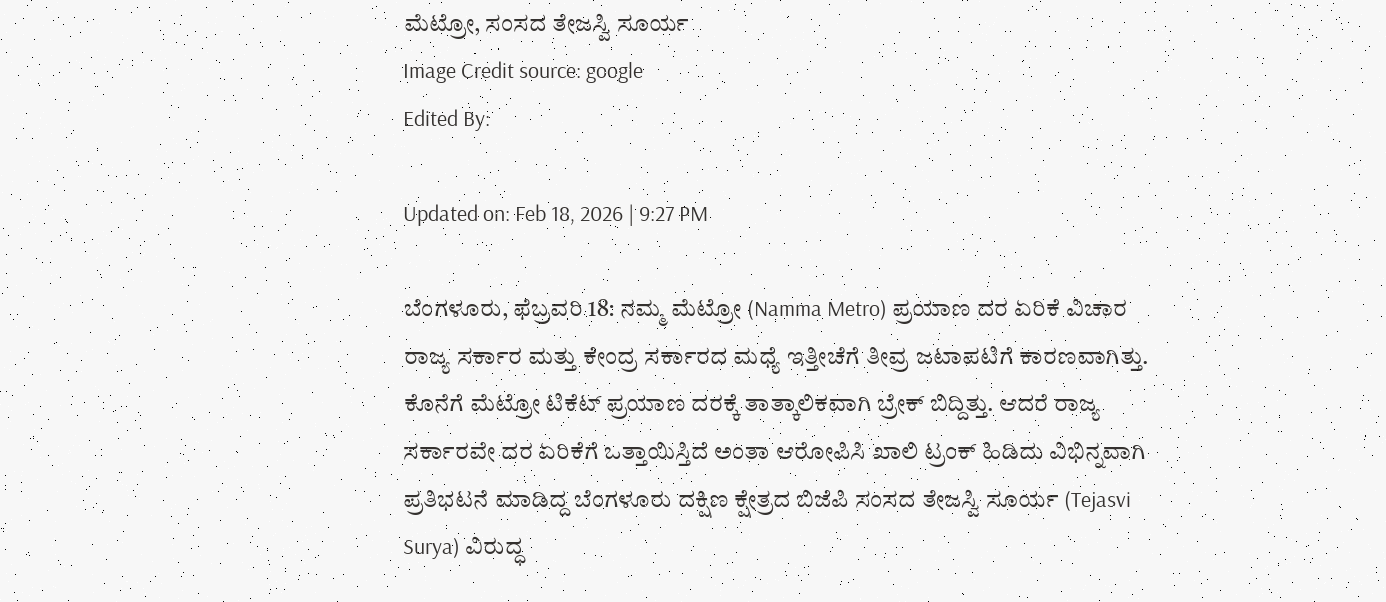ಮೆಟ್ರೋ, ಸಂಸದ ತೇಜಸ್ವಿ ಸೂರ್ಯ
Image Credit source: google
Edited By:

Updated on: Feb 18, 2026 | 9:27 PM

ಬೆಂಗಳೂರು, ಫೆಬ್ರವರಿ 18: ನಮ್ಮ ಮೆಟ್ರೋ (Namma Metro) ಪ್ರಯಾಣ ದರ ಏರಿಕೆ ವಿಚಾರ ರಾಜ್ಯ ಸರ್ಕಾರ ಮತ್ತು ಕೇಂದ್ರ ಸರ್ಕಾರದ ಮಧ್ಯೆ ಇತ್ತೀಚೆಗೆ ತೀವ್ರ ಜಟಾಪಟಿಗೆ ಕಾರಣವಾಗಿತ್ತು. ಕೊನೆಗೆ ಮೆಟ್ರೋ ಟಿಕೆಟ್ ಪ್ರಯಾಣ ದರಕ್ಕೆ ತಾತ್ಕಾಲಿಕವಾಗಿ ಬ್ರೇಕ್ ಬಿದ್ದಿತ್ತು. ಆದರೆ ರಾಜ್ಯ ಸರ್ಕಾರವೇ ದರ ಏರಿಕೆಗೆ ಒತ್ತಾಯಿಸ್ತಿದೆ ಅಂತಾ ಆರೋಪಿಸಿ ಖಾಲಿ ಟ್ರಂಕ್ ಹಿಡಿದು ವಿಭಿನ್ನವಾಗಿ ಪ್ರತಿಭಟನೆ ಮಾಡಿದ್ದ ಬೆಂಗಳೂರು ದಕ್ಷಿಣ ಕ್ಷೇತ್ರದ ಬಿಜೆಪಿ ಸಂಸದ ತೇಜಸ್ವಿ ಸೂರ್ಯ (Tejasvi Surya) ವಿರುದ್ಧ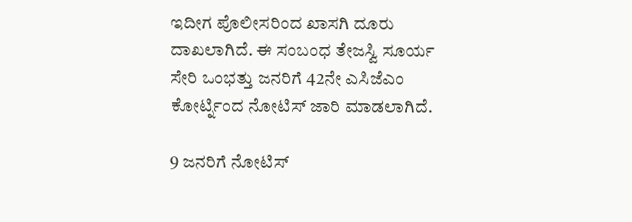ಇದೀಗ ಪೊಲೀಸರಿಂದ ಖಾಸಗಿ ದೂರು ದಾಖಲಾಗಿದೆ. ಈ ಸಂಬಂಧ ತೇಜಸ್ವಿ ಸೂರ್ಯ ಸೇರಿ ಒಂಭತ್ತು ಜನರಿಗೆ 42ನೇ ಎಸಿಜೆಎಂ ಕೋರ್ಟ್ನಿಂದ ನೋಟಿಸ್ ಜಾರಿ ಮಾಡಲಾಗಿದೆ.

9 ಜನರಿಗೆ ನೋಟಿಸ್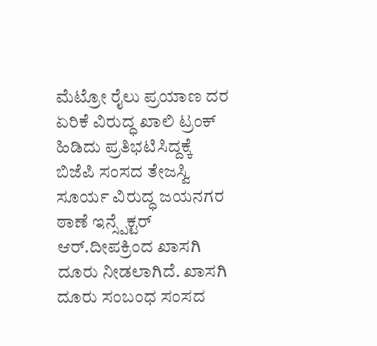ಮೆಟ್ರೋ ರೈಲು ಪ್ರಯಾಣ ದರ ಏರಿಕೆ ವಿರುದ್ಧ ಖಾಲಿ ಟ್ರಂಕ್ ಹಿಡಿದು ಪ್ರತಿಭಟಿಸಿದ್ದಕ್ಕೆ ಬಿಜೆಪಿ ಸಂಸದ ತೇಜಸ್ವಿ ಸೂರ್ಯ ವಿರುದ್ಧ ಜಯನಗರ ಠಾಣೆ ಇನ್ಸ್ಪೆಕ್ಟರ್ ಆರ್.ದೀಪಕ್ರಿಂದ ಖಾಸಗಿ ದೂರು ನೀಡಲಾಗಿದೆ. ಖಾಸಗಿ ದೂರು ಸಂಬಂಧ ಸಂಸದ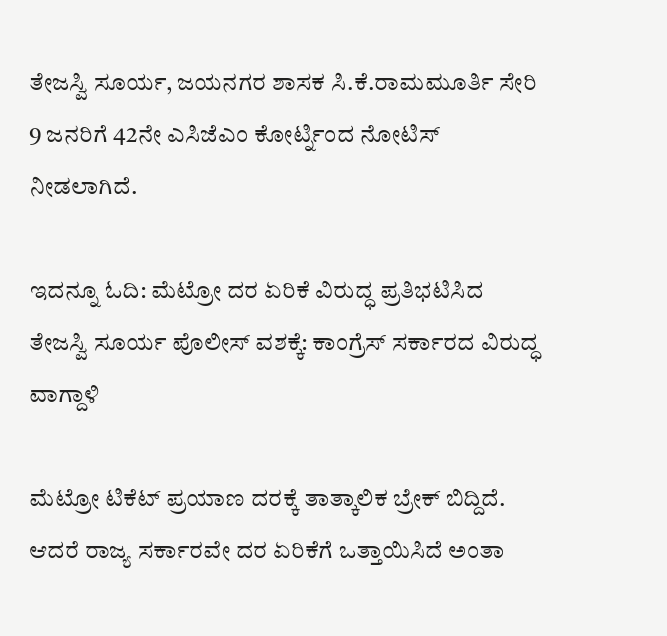ತೇಜಸ್ವಿ ಸೂರ್ಯ, ಜಯನಗರ ಶಾಸಕ ಸಿ.ಕೆ.ರಾಮಮೂರ್ತಿ ಸೇರಿ 9 ಜನರಿಗೆ 42ನೇ ಎಸಿಜೆಎಂ ಕೋರ್ಟ್ನಿಂದ ನೋಟಿಸ್ ನೀಡಲಾಗಿದೆ.

ಇದನ್ನೂ ಓದಿ: ಮೆಟ್ರೋ ದರ ಏರಿಕೆ ವಿರುದ್ಧ ಪ್ರತಿಭಟಿಸಿದ ತೇಜಸ್ವಿ ಸೂರ್ಯ ಪೊಲೀಸ್ ವಶಕ್ಕೆ: ಕಾಂಗ್ರೆಸ್ ಸರ್ಕಾರದ ವಿರುದ್ಧ ವಾಗ್ದಾಳಿ

ಮೆಟ್ರೋ ಟಿಕೆಟ್ ಪ್ರಯಾಣ ದರಕ್ಕೆ ತಾತ್ಕಾಲಿಕ ಬ್ರೇಕ್ ಬಿದ್ದಿದೆ. ಆದರೆ ರಾಜ್ಯ ಸರ್ಕಾರವೇ ದರ ಏರಿಕೆಗೆ ಒತ್ತಾಯಿಸಿದೆ ಅಂತಾ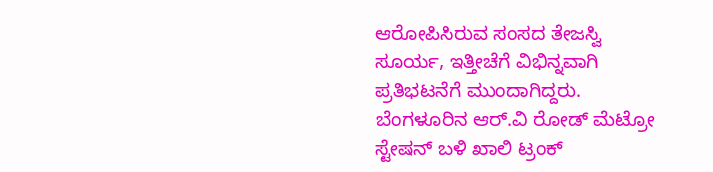ಆರೋಪಿಸಿರುವ ಸಂಸದ ತೇಜಸ್ವಿ ಸೂರ್ಯ, ಇತ್ತೀಚೆಗೆ ವಿಭಿನ್ನವಾಗಿ ಪ್ರತಿಭಟನೆಗೆ ಮುಂದಾಗಿದ್ದರು. ಬೆಂಗಳೂರಿನ ಆರ್‌.ವಿ ರೋಡ್ ಮೆಟ್ರೋ ಸ್ಟೇಷನ್ ಬಳಿ ಖಾಲಿ ಟ್ರಂಕ್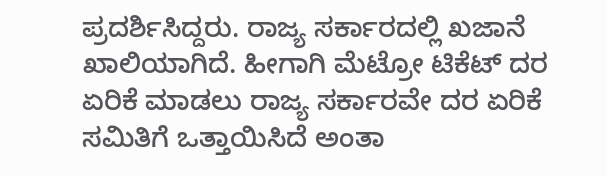ಪ್ರದರ್ಶಿಸಿದ್ದರು. ರಾಜ್ಯ ಸರ್ಕಾರದಲ್ಲಿ ಖಜಾನೆ ಖಾಲಿಯಾಗಿದೆ. ಹೀಗಾಗಿ ಮೆಟ್ರೋ ಟಿಕೆಟ್ ದರ ಏರಿಕೆ ಮಾಡಲು ರಾಜ್ಯ ಸರ್ಕಾರವೇ ದರ ಏರಿಕೆ ಸಮಿತಿಗೆ ಒತ್ತಾಯಿಸಿದೆ ಅಂತಾ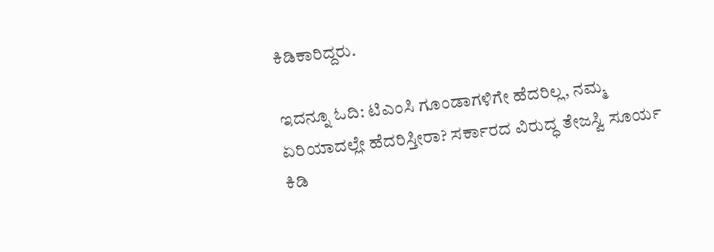ಕಿಡಿಕಾರಿದ್ದರು.

ಇದನ್ನೂ ಓದಿ: ಟಿಎಂಸಿ ಗೂಂಡಾಗಳಿಗೇ ಹೆದರಿಲ್ಲ, ನಮ್ಮ ಏರಿಯಾದಲ್ಲೇ ಹೆದರಿಸ್ತೀರಾ? ಸರ್ಕಾರದ ವಿರುದ್ಧ ತೇಜಸ್ವಿ ಸೂರ್ಯ ಕಿಡಿ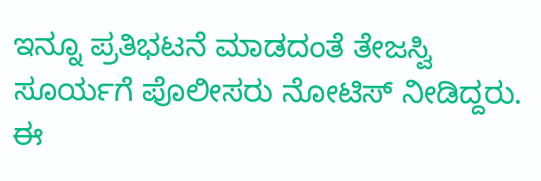ಇನ್ನೂ ಪ್ರತಿಭಟನೆ ಮಾಡದಂತೆ ತೇಜಸ್ವಿ ಸೂರ್ಯಗೆ ಪೊಲೀಸರು ನೋಟಿಸ್ ನೀಡಿದ್ದರು. ಈ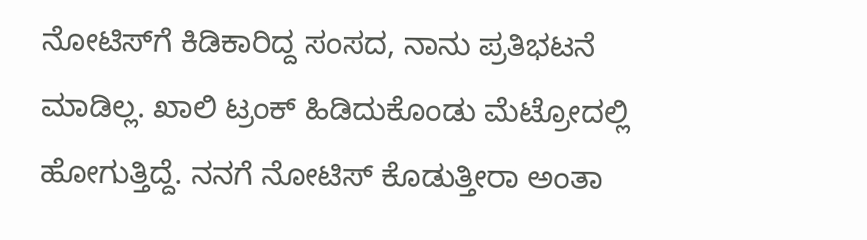ನೋಟಿಸ್‌ಗೆ ಕಿಡಿಕಾರಿದ್ದ ಸಂಸದ, ನಾನು ಪ್ರತಿಭಟನೆ ಮಾಡಿಲ್ಲ. ಖಾಲಿ ಟ್ರಂಕ್ ಹಿಡಿದುಕೊಂಡು ಮೆಟ್ರೋದಲ್ಲಿ ಹೋಗುತ್ತಿದ್ದೆ. ನನಗೆ ನೋಟಿಸ್ ಕೊಡುತ್ತೀರಾ ಅಂತಾ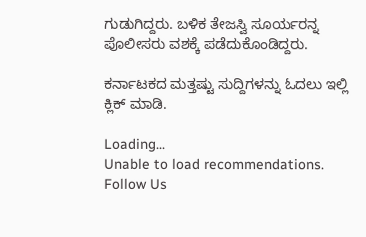ಗುಡುಗಿದ್ದರು. ಬಳಿಕ ತೇಜಸ್ವಿ ಸೂರ್ಯರನ್ನ ಪೊಲೀಸರು ವಶಕ್ಕೆ ಪಡೆದುಕೊಂಡಿದ್ದರು.

ಕರ್ನಾಟಕದ ಮತ್ತಷ್ಟು ಸುದ್ದಿಗಳನ್ನು ಓದಲು ಇಲ್ಲಿ ಕ್ಲಿಕ್ ಮಾಡಿ.

Loading...
Unable to load recommendations.
Follow Us